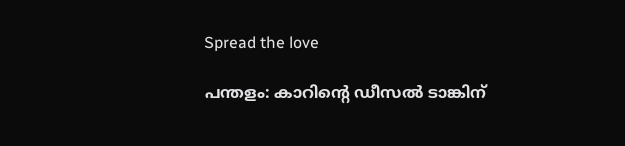Spread the love

പന്തളം: കാറിന്റെ ഡീസല്‍ ടാങ്കിന്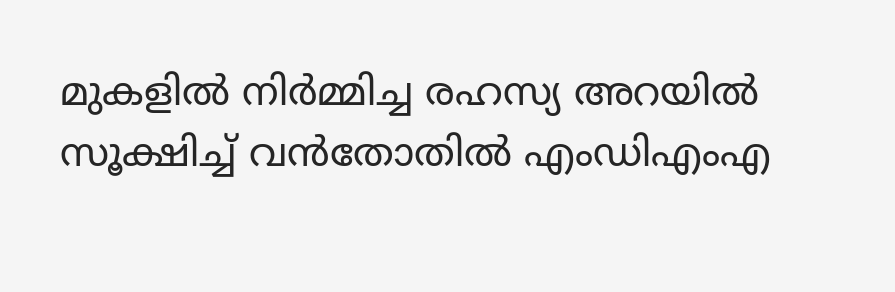മുകളില്‍ നിര്‍മ്മിച്ച രഹസ്യ അറയില്‍  സൂക്ഷിച്ച്‌ വൻതോതില്‍ എംഡിഎംഎ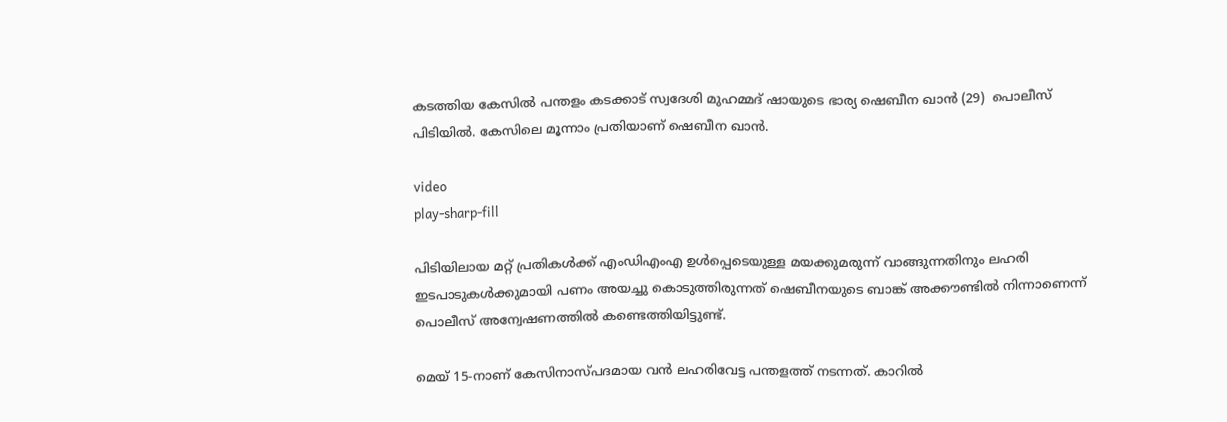കടത്തിയ കേസില്‍ പന്തളം കടക്കാട് സ്വദേശി മുഹമ്മദ് ഷായുടെ ഭാര്യ ഷെബീന ഖാൻ (29)  പൊലീസ് പിടിയിൽ. കേസിലെ മൂന്നാം പ്രതിയാണ് ഷെബീന ഖാൻ.

video
play-sharp-fill

പിടിയിലായ മറ്റ് പ്രതികള്‍ക്ക് എംഡിഎംഎ ഉള്‍പ്പെടെയുള്ള മയക്കുമരുന്ന് വാങ്ങുന്നതിനും ലഹരി ഇടപാടുകള്‍ക്കുമായി പണം അയച്ചു കൊടുത്തിരുന്നത് ഷെബീനയുടെ ബാങ്ക് അക്കൗണ്ടില്‍ നിന്നാണെന്ന് പൊലീസ് അന്വേഷണത്തില്‍ കണ്ടെത്തിയിട്ടുണ്ട്.

മെയ് 15-നാണ് കേസിനാസ്പദമായ വൻ ലഹരിവേട്ട പന്തളത്ത് നടന്നത്. കാറില്‍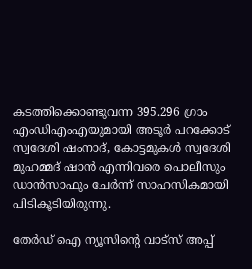കടത്തിക്കൊണ്ടുവന്ന 395.296 ഗ്രാം എംഡിഎംഎയുമായി അടൂർ പറക്കോട് സ്വദേശി ഷംനാദ്, കോട്ടമുകള്‍ സ്വദേശി മുഹമ്മദ് ഷാൻ എന്നിവരെ പൊലീസും ഡാൻസാഫും ചേർന്ന് സാഹസികമായി പിടികൂടിയിരുന്നു.

തേർഡ് ഐ ന്യൂസിന്റെ വാട്സ് അപ്പ്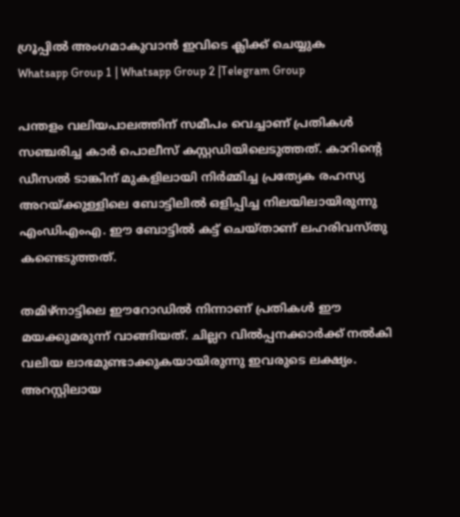ഗ്രൂപ്പിൽ അംഗമാകുവാൻ ഇവിടെ ക്ലിക്ക് ചെയ്യുക
Whatsapp Group 1 | Whatsapp Group 2 |Telegram Group

പന്തളം വലിയപാലത്തിന് സമീപം വെച്ചാണ് പ്രതികള്‍ സഞ്ചരിച്ച കാർ പൊലീസ് കസ്റ്റഡിയിലെടുത്തത്. കാറിന്റെ ഡീസല്‍ ടാങ്കിന് മുകളിലായി നിർമ്മിച്ച പ്രത്യേക രഹസ്യ അറയ്ക്കുള്ളിലെ ബോട്ടിലില്‍ ഒളിപ്പിച്ച നിലയിലായിരുന്നു എംഡിഎംഎ. ഈ ബോട്ടില്‍ കട്ട് ചെയ്താണ് ലഹരിവസ്തു കണ്ടെടുത്തത്.

തമിഴ്‌നാട്ടിലെ ഈറോഡില്‍ നിന്നാണ് പ്രതികള്‍ ഈ മയക്കുമരുന്ന് വാങ്ങിയത്. ചില്ലറ വില്‍പ്പനക്കാർക്ക് നല്‍കി വലിയ ലാഭമുണ്ടാക്കുകയായിരുന്നു ഇവരുടെ ലക്ഷ്യം. അറസ്റ്റിലായ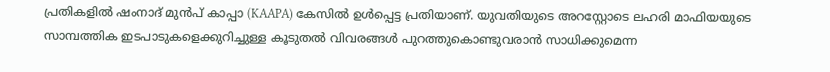പ്രതികളില്‍ ഷംനാദ് മുൻപ് കാപ്പാ (KAAPA) കേസില്‍ ഉള്‍പ്പെട്ട പ്രതിയാണ്. യുവതിയുടെ അറസ്റ്റോടെ ലഹരി മാഫിയയുടെ സാമ്പത്തിക ഇടപാടുകളെക്കുറിച്ചുള്ള കൂടുതല്‍ വിവരങ്ങള്‍ പുറത്തുകൊണ്ടുവരാൻ സാധിക്കുമെന്ന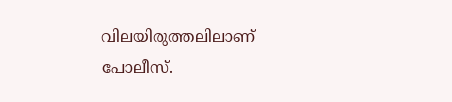വിലയിരുത്തലിലാണ് പോലീസ്.